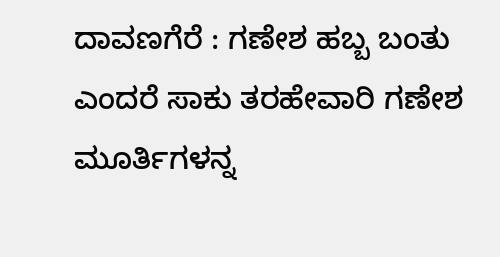ದಾವಣಗೆರೆ : ಗಣೇಶ ಹಬ್ಬ ಬಂತು ಎಂದರೆ ಸಾಕು ತರಹೇವಾರಿ ಗಣೇಶ ಮೂರ್ತಿಗಳನ್ನ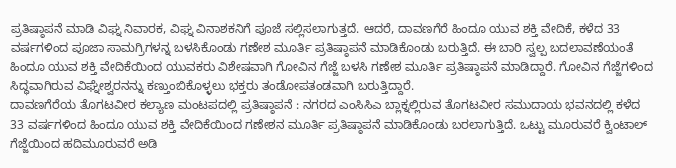ಪ್ರತಿಷ್ಠಾಪನೆ ಮಾಡಿ ವಿಘ್ನ ನಿವಾರಕ, ವಿಘ್ನ ವಿನಾಶಕನಿಗೆ ಪೂಜೆ ಸಲ್ಲಿಸಲಾಗುತ್ತದೆ. ಆದರೆ, ದಾವಣಗೆರೆ ಹಿಂದೂ ಯುವ ಶಕ್ತಿ ವೇದಿಕೆ, ಕಳೆದ 33 ವರ್ಷಗಳಿಂದ ಪೂಜಾ ಸಾಮಗ್ರಿಗಳನ್ನ ಬಳಸಿಕೊಂಡು ಗಣೇಶ ಮೂರ್ತಿ ಪ್ರತಿಷ್ಠಾಪನೆ ಮಾಡಿಕೊಂಡು ಬರುತ್ತಿದೆ. ಈ ಬಾರಿ ಸ್ವಲ್ಪ ಬದಲಾವಣೆಯಂತೆ ಹಿಂದೂ ಯುವ ಶಕ್ತಿ ವೇದಿಕೆಯಿಂದ ಯುವಕರು ವಿಶೇಷವಾಗಿ ಗೋವಿನ ಗೆಜ್ಜೆ ಬಳಸಿ ಗಣೇಶ ಮೂರ್ತಿ ಪ್ರತಿಷ್ಠಾಪನೆ ಮಾಡಿದ್ದಾರೆ. ಗೋವಿನ ಗೆಜ್ಜೆಗಳಿಂದ ಸಿದ್ಧವಾಗಿರುವ ವಿಘ್ನೇಶ್ವರನನ್ನು ಕಣ್ತುಂಬಿಕೊಳ್ಳಲು ಭಕ್ತರು ತಂಡೋಪತಂಡವಾಗಿ ಬರುತ್ತಿದ್ದಾರೆ.
ದಾವಣಗೆರೆಯ ತೊಗಟವೀರ ಕಲ್ಯಾಣ ಮಂಟಪದಲ್ಲಿ ಪ್ರತಿಷ್ಠಾಪನೆ : ನಗರದ ಎಂಸಿಸಿಎ ಬ್ಲಾಕ್ನಲ್ಲಿರುವ ತೊಗಟವೀರ ಸಮುದಾಯ ಭವನದಲ್ಲಿ ಕಳೆದ 33 ವರ್ಷಗಳಿಂದ ಹಿಂದೂ ಯುವ ಶಕ್ತಿ ವೇದಿಕೆಯಿಂದ ಗಣೇಶನ ಮೂರ್ತಿ ಪ್ರತಿಷ್ಠಾಪನೆ ಮಾಡಿಕೊಂಡು ಬರಲಾಗುತ್ತಿದೆ. ಒಟ್ಟು ಮೂರುವರೆ ಕ್ವಿಂಟಾಲ್ ಗೆಜ್ಜೆಯಿಂದ ಹದಿಮೂರುವರೆ ಅಡಿ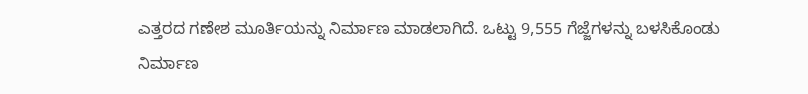ಎತ್ತರದ ಗಣೇಶ ಮೂರ್ತಿಯನ್ನು ನಿರ್ಮಾಣ ಮಾಡಲಾಗಿದೆ. ಒಟ್ಟು 9,555 ಗೆಜ್ಜೆಗಳನ್ನು ಬಳಸಿಕೊಂಡು ನಿರ್ಮಾಣ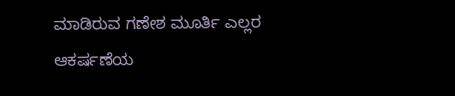ಮಾಡಿರುವ ಗಣೇಶ ಮೂರ್ತಿ ಎಲ್ಲರ ಆಕರ್ಷಣೆಯ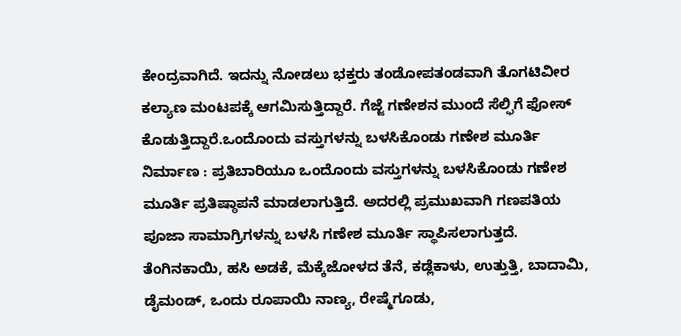ಕೇಂದ್ರವಾಗಿದೆ. ಇದನ್ನು ನೋಡಲು ಭಕ್ತರು ತಂಡೋಪತಂಡವಾಗಿ ತೊಗಟಿವೀರ ಕಲ್ಯಾಣ ಮಂಟಪಕ್ಕೆ ಆಗಮಿಸುತ್ತಿದ್ದಾರೆ. ಗೆಜ್ಜೆ ಗಣೇಶನ ಮುಂದೆ ಸೆಲ್ಫಿಗೆ ಫೋಸ್ ಕೊಡುತ್ತಿದ್ದಾರೆ.ಒಂದೊಂದು ವಸ್ತುಗಳನ್ನು ಬಳಸಿಕೊಂಡು ಗಣೇಶ ಮೂರ್ತಿ ನಿರ್ಮಾಣ : ಪ್ರತಿಬಾರಿಯೂ ಒಂದೊಂದು ವಸ್ತುಗಳನ್ನು ಬಳಸಿಕೊಂಡು ಗಣೇಶ ಮೂರ್ತಿ ಪ್ರತಿಷ್ಠಾಪನೆ ಮಾಡಲಾಗುತ್ತಿದೆ. ಅದರಲ್ಲಿ ಪ್ರಮುಖವಾಗಿ ಗಣಪತಿಯ ಪೂಜಾ ಸಾಮಾಗ್ರಿಗಳನ್ನು ಬಳಸಿ ಗಣೇಶ ಮೂರ್ತಿ ಸ್ಥಾಪಿಸಲಾಗುತ್ತದೆ. ತೆಂಗಿನಕಾಯಿ, ಹಸಿ ಅಡಕೆ, ಮೆಕ್ಕೆಜೋಳದ ತೆನೆ, ಕಡ್ಲೆಕಾಳು, ಉತ್ತುತ್ತಿ, ಬಾದಾಮಿ, ಡೈಮಂಡ್, ಒಂದು ರೂಪಾಯಿ ನಾಣ್ಯ, ರೇಷ್ಮೆಗೂಡು,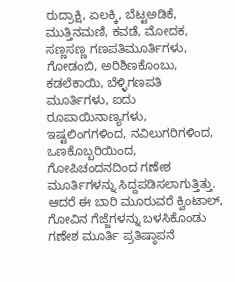ರುದ್ರಾಕ್ಷಿ, ಏಲಕ್ಕಿ, ಬೆಟ್ಟಅಡಿಕೆ, ಮುತ್ತಿನಮಣಿ, ಕವಡೆ, ಮೋದಕ, ಸಣ್ಣಸಣ್ಣ ಗಣಪತಿಮೂರ್ತಿಗಳು, ಗೋಡಂಬಿ, ಅರಿಶಿಣಕೊಂಬು, ಕಡಲೆಕಾಯಿ, ಬೆಳ್ಳಿಗಣಪತಿ ಮೂರ್ತಿಗಳು, ಐದು ರೂಪಾಯಿನಾಣ್ಯಗಳು, ಇಷ್ಟಲಿಂಗಗಳಿಂದ, ನವಿಲುಗರಿಗಳಿಂದ, ಒಣಕೊಬ್ಬರಿಯಿಂದ, ಗೋಪಿಚಂದನದಿಂದ ಗಣೇಶ ಮೂರ್ತಿಗಳನ್ನು ಸಿದ್ದಪಡಿಸಲಾಗುತ್ತಿತ್ತು. ಆದರೆ ಈ ಬಾರಿ ಮೂರುವರೆ ಕ್ವಿಂಟಾಲ್, ಗೋವಿನ ಗೆಜ್ಜೆಗಳನ್ನು ಬಳಸಿಕೊಂಡು ಗಣೇಶ ಮೂರ್ತಿ ಪ್ರತಿಷ್ಠಾಪನೆ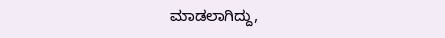ಮಾಡಲಾಗಿದ್ದು,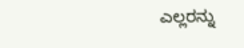ಎಲ್ಲರನ್ನು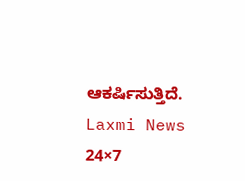ಆಕರ್ಷಿಸುತ್ತಿದೆ.
Laxmi News 24×7